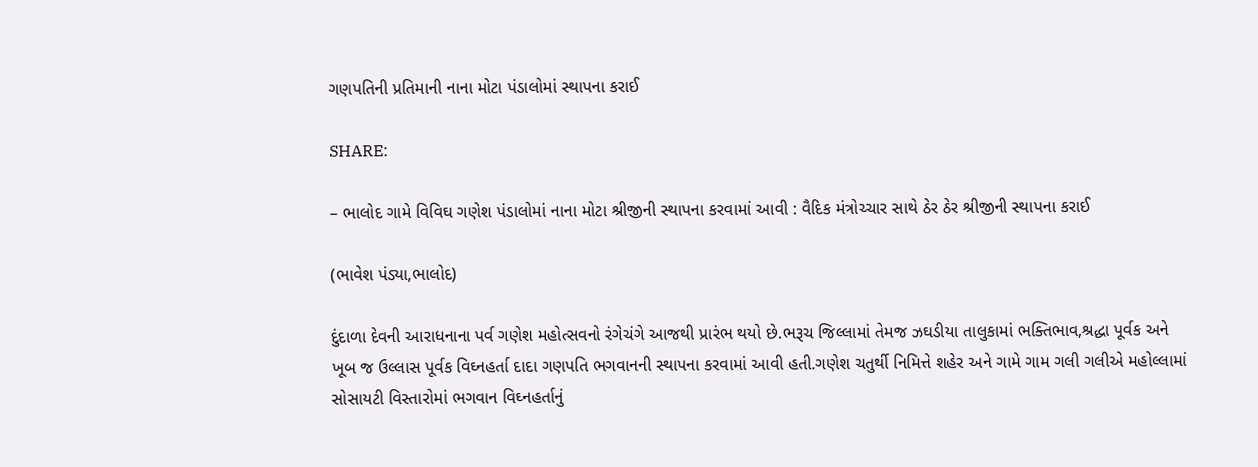ગણપતિની પ્રતિમાની નાના મોટા પંડાલોમાં સ્થાપના કરાઈ

SHARE:

– ભાલોદ ગામે વિવિઘ ગણેશ પંડાલોમાં નાના મોટા શ્રીજીની સ્થાપના કરવામાં આવી : વૈદિક મંત્રોચ્ચાર સાથે ઠેર ઠેર શ્રીજીની સ્થાપના કરાઈ

(ભાવેશ પંડ્યા,ભાલોદ)

દુંદાળા દેવની આરાધનાના પર્વ ગણેશ મહોત્સવનો રંગેચંગે આજથી પ્રારંભ થયો છે.ભરૂચ જિલ્લામાં તેમજ ઝઘડીયા તાલુકામાં ભક્તિભાવ,શ્રદ્ધા પૂર્વક અને ખૂબ જ ઉલ્લાસ પૂર્વક વિઘ્નહર્તા દાદા ગણપતિ ભગવાનની સ્થાપના કરવામાં આવી હતી.ગણેશ ચતુર્થી નિમિત્તે શહેર અને ગામે ગામ ગલી ગલીએ મહોલ્લામાં સોસાયટી વિસ્તારોમાં ભગવાન વિઘ્નહર્તાનું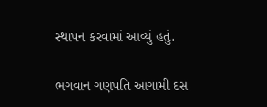સ્થાપન કરવામાં આવ્યું હતું.

ભગવાન ગણપતિ આગામી દસ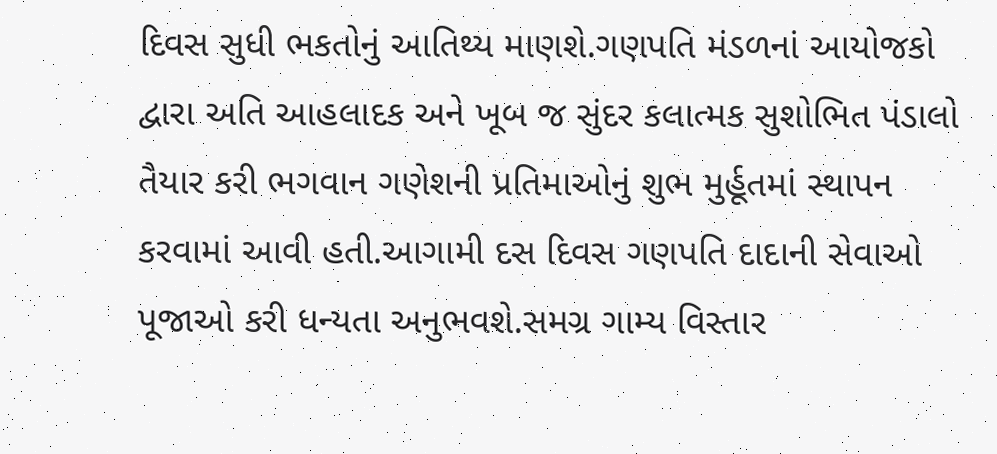દિવસ સુધી ભકતોનું આતિથ્ય માણશે.ગણપતિ મંડળનાં આયોજકો દ્વારા અતિ આહલાદક અને ખૂબ જ સુંદર કલાત્મક સુશોભિત પંડાલો તૈયાર કરી ભગવાન ગણેશની પ્રતિમાઓનું શુભ મુર્હૂતમાં સ્થાપન કરવામાં આવી હતી.આગામી દસ દિવસ ગણપતિ દાદાની સેવાઓ પૂજાઓ કરી ધન્યતા અનુભવશે.સમગ્ર ગામ્ય વિસ્તાર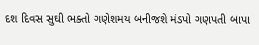દશ દિવસ સુઘી ભક્તો ગણેશમય બનીજશે મંડપો ગણપતી બાપા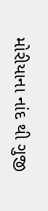મોરીયાના નાંદ થી ગુજી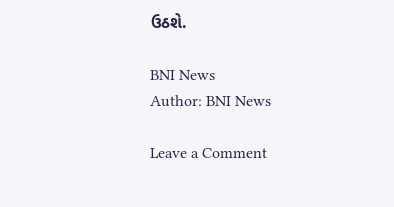ઉઠશે.

BNI News
Author: BNI News

Leave a Comment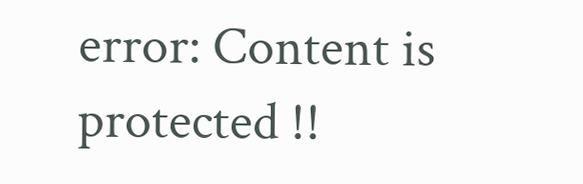error: Content is protected !!